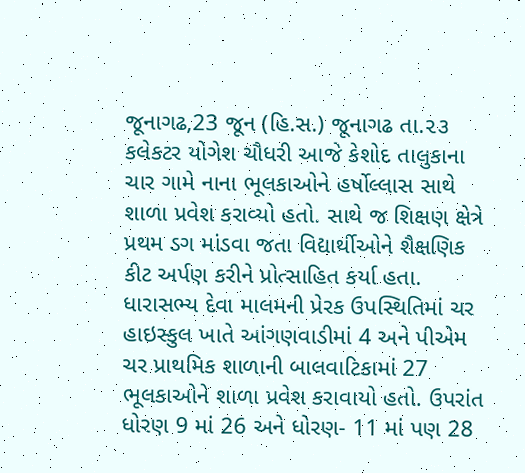જૂનાગઢ,23 જૂન (હિ.સ.) જૂનાગઢ તા.૨૩ કલેકટર યોગેશ ચૌધરી આજે કેશોદ તાલુકાના ચાર ગામે નાના ભૂલકાઓને હર્ષોલ્લાસ સાથે શાળા પ્રવેશ કરાવ્યો હતો. સાથે જ શિક્ષણ ક્ષેત્રે પ્રથમ ડગ માંડવા જતા વિદ્યાર્થીઓને શૈક્ષણિક કીટ અર્પણ કરીને પ્રોત્સાહિત કર્યા હતા.
ધારાસભ્ય દેવા માલમની પ્રેરક ઉપસ્થિતિમાં ચર હાઇસ્કુલ ખાતે આંગણવાડીમાં 4 અને પીએમ ચર પ્રાથમિક શાળાની બાલવાટિકામાં 27 ભૂલકાઓને શાળા પ્રવેશ કરાવાયો હતો. ઉપરાંત ધોરણ 9 માં 26 અને ધોરણ- 11 માં પણ 28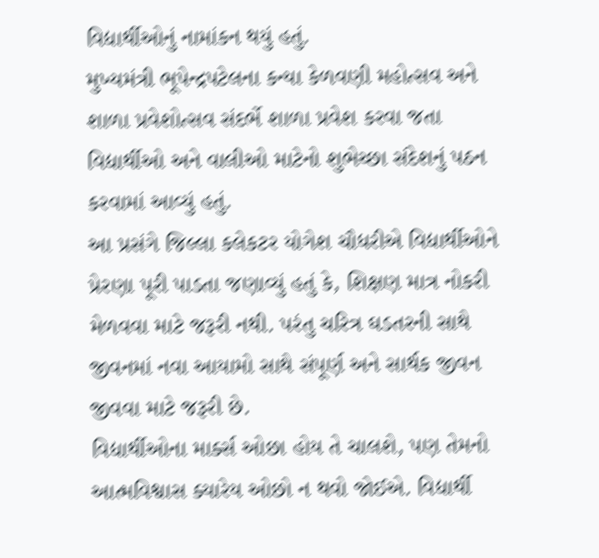વિદ્યાર્થીઓનું નામાંકન થયું હતું.
મુખ્યમંત્રી ભૂપેન્દ્રપટેલના કન્યા કેળવણી મહોત્સવ અને શાળા પ્રવેશોત્સવ સંદર્ભે શાળા પ્રવેશ કરવા જતા વિદ્યાર્થીઓ અને વાલીઓ માટેનો શુભેચ્છા સંદેશનું પઠન કરવામાં આવ્યું હતું.
આ પ્રસંગે જિલ્લા કલેકટર યોગેશ ચૌધરીએ વિદ્યાર્થીઓને પ્રેરણા પૂરી પાડતા જણાવ્યું હતું કે, શિક્ષણ માત્ર નોકરી મેળવવા માટે જરૂરી નથી. પરંતુ ચરિત્ર ઘડતરની સાથે જીવનમાં નવા આયામો સાથે સંપૂર્ણ અને સાર્થક જીવન જીવવા માટે જરૂરી છે.
વિદ્યાર્થીઓના માર્ક્સ ઓછા હોય તે ચાલશે, પણ તેમનો આત્મવિશ્વાસ ક્યારેય ઓછો ન થવો જોઈએ. વિદ્યાર્થી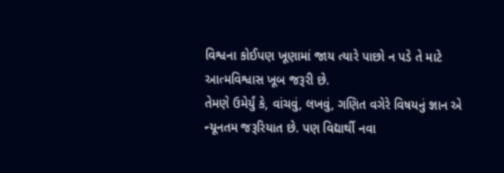વિશ્વના કોઈપણ ખૂણામાં જાય ત્યારે પાછો ન પડે તે માટે આત્મવિશ્વાસ ખૂબ જરૂરી છે.
તેમણે ઉમેર્યું કે, વાંચવું, લખવું, ગણિત વગેરે વિષયનું જ્ઞાન એ ન્યૂનતમ જરૂરિયાત છે. પણ વિદ્યાર્થી નવા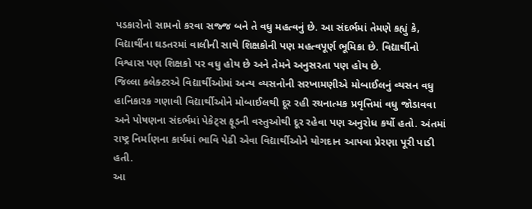પડકારોનો સામનો કરવા સજ્જ બને તે વધુ મહત્વનું છે. આ સંદર્ભમાં તેમણે કહ્યું કે, વિદ્યાર્થીના ઘડતરમાં વાલીની સાથે શિક્ષકોની પણ મહત્વપૂર્ણ ભૂમિકા છે. વિદ્યાર્થીનો વિશ્વાસ પણ શિક્ષકો પર વધુ હોય છે અને તેમને અનુસરતા પણ હોય છે.
જિલ્લા કલેક્ટરએ વિદ્યાર્થીઓમાં અન્ય વ્યસનોની સરખામણીએ મોબાઈલનું વ્યસન વધુ હાનિકારક ગણાવી વિદ્યાર્થીઓને મોબાઈલથી દૂર રહી રચનાત્મક પ્રવૃત્તિમાં વધુ જોડાવવા અને પોષણના સંદર્ભમાં પેકેટ્સ ફૂડની વસ્તુઓથી દૂર રહેવા પણ અનુરોધ કર્યો હતો. અંતમાં રાષ્ટ્ર નિર્માણના કાર્યમાં ભાવિ પેઢી એવા વિદ્યાર્થીઓને યોગદાન આપવા પ્રેરણા પૂરી પાડી હતી.
આ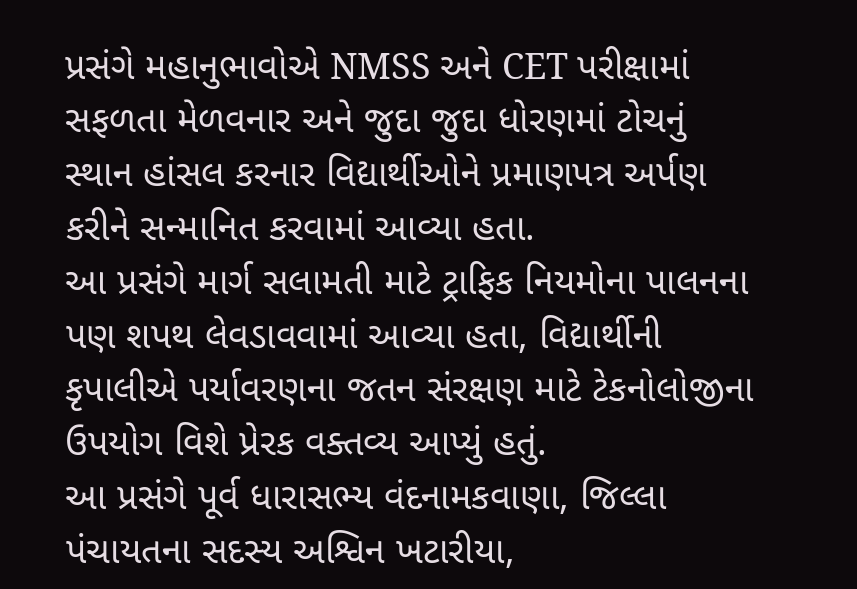પ્રસંગે મહાનુભાવોએ NMSS અને CET પરીક્ષામાં સફળતા મેળવનાર અને જુદા જુદા ધોરણમાં ટોચનું સ્થાન હાંસલ કરનાર વિદ્યાર્થીઓને પ્રમાણપત્ર અર્પણ કરીને સન્માનિત કરવામાં આવ્યા હતા.
આ પ્રસંગે માર્ગ સલામતી માટે ટ્રાફિક નિયમોના પાલનના પણ શપથ લેવડાવવામાં આવ્યા હતા, વિદ્યાર્થીની કૃપાલીએ પર્યાવરણના જતન સંરક્ષણ માટે ટેકનોલોજીના ઉપયોગ વિશે પ્રેરક વક્તવ્ય આપ્યું હતું.
આ પ્રસંગે પૂર્વ ધારાસભ્ય વંદનામકવાણા, જિલ્લા પંચાયતના સદસ્ય અશ્વિન ખટારીયા,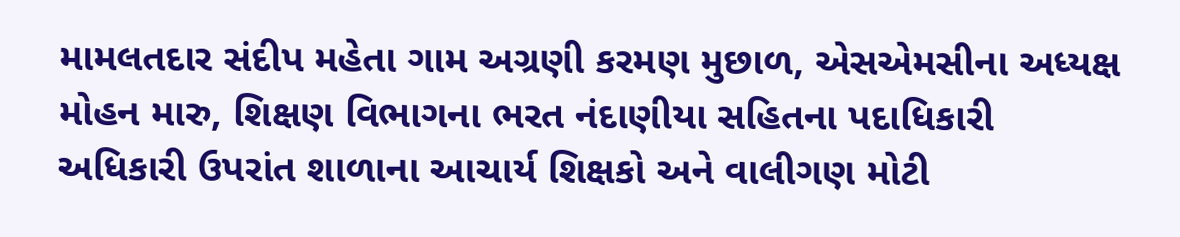મામલતદાર સંદીપ મહેતા ગામ અગ્રણી કરમણ મુછાળ, એસએમસીના અધ્યક્ષ મોહન મારુ, શિક્ષણ વિભાગના ભરત નંદાણીયા સહિતના પદાધિકારી અધિકારી ઉપરાંત શાળાના આચાર્ય શિક્ષકો અને વાલીગણ મોટી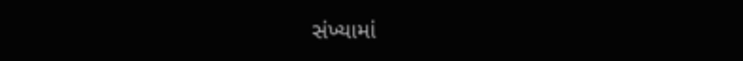સંખ્યામાં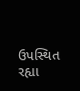ઉપસ્થિત રહ્યા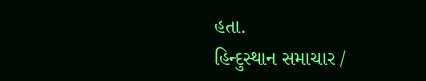હતા.
હિન્દુસ્થાન સમાચાર /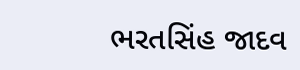ભરતસિંહ જાદવ